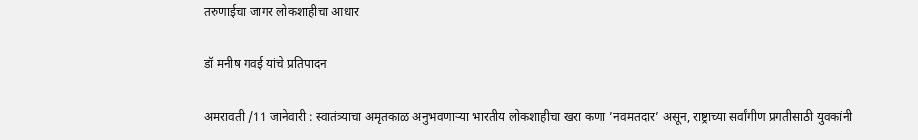तरुणाईचा जागर लोकशाहीचा आधार

डॉ मनीष गवई यांचे प्रतिपादन

अमरावती /11 जानेवारी : स्वातंत्र्याचा अमृतकाळ अनुभवणार्‍या भारतीय लोकशाहीचा खरा कणा ’नवमतदार’ असून, राष्ट्राच्या सर्वांगीण प्रगतीसाठी युवकांनी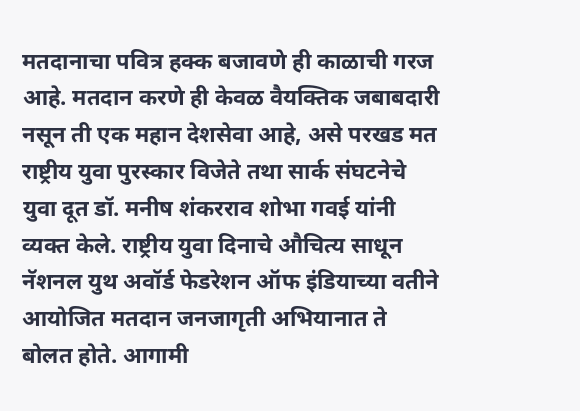मतदानाचा पवित्र हक्क बजावणे ही काळाची गरज आहे. मतदान करणे ही केवळ वैयक्तिक जबाबदारी नसून ती एक महान देशसेवा आहे, असे परखड मत राष्ट्रीय युवा पुरस्कार विजेते तथा सार्क संघटनेचे युवा दूत डॉ. मनीष शंकरराव शोभा गवई यांनी व्यक्त केले. राष्ट्रीय युवा दिनाचे औचित्य साधून नॅशनल युथ अवॉर्ड फेडरेशन ऑफ इंडियाच्या वतीने आयोजित मतदान जनजागृती अभियानात ते बोलत होते. आगामी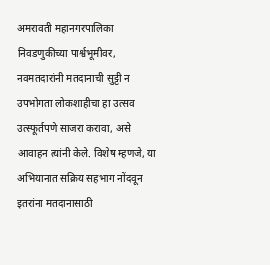अमरावती महानगरपालिका निवडणुकीच्या पार्श्वभूमीवर, नवमतदारांनी मतदानाची सुट्टी न उपभोगता लोकशाहीचा हा उत्सव उत्स्फूर्तपणे साजरा करावा, असे आवाहन त्यांनी केले. विशेष म्हणजे, या अभियानात सक्रिय सहभाग नोंदवून इतरांना मतदानासाठी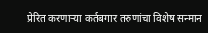प्रेरित करणार्‍या कर्तबगार तरुणांचा विशेष सन्मान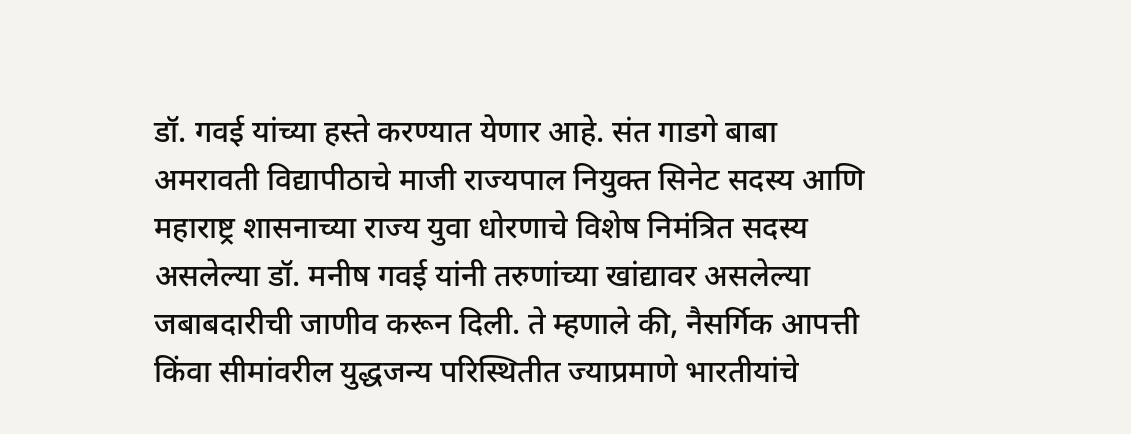डॉ. गवई यांच्या हस्ते करण्यात येणार आहे. संत गाडगे बाबा अमरावती विद्यापीठाचे माजी राज्यपाल नियुक्त सिनेट सदस्य आणि महाराष्ट्र शासनाच्या राज्य युवा धोरणाचे विशेष निमंत्रित सदस्य असलेल्या डॉ. मनीष गवई यांनी तरुणांच्या खांद्यावर असलेल्या जबाबदारीची जाणीव करून दिली. ते म्हणाले की, नैसर्गिक आपत्ती किंवा सीमांवरील युद्धजन्य परिस्थितीत ज्याप्रमाणे भारतीयांचे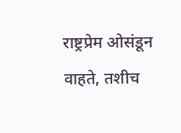राष्ट्रप्रेम ओसंडून वाहते, तशीच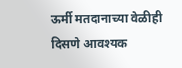ऊर्मी मतदानाच्या वेळीही दिसणे आवश्यक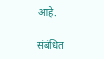आहे.

संबंधित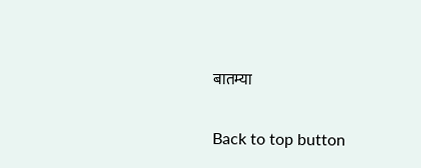बातम्या

Back to top button